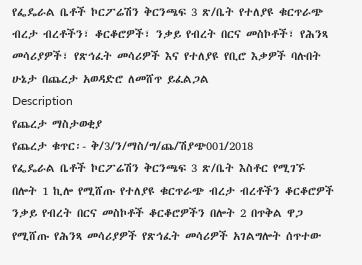የፌዴራል ቤቶች ኮርፖሬሽን ቅርንጫፍ 3 ጽ/ቤት የተለያዩ ቁርጥራጭ ብረታ ብረቶችን፣ ቆርቆሮዎች፣ ንቃይ የብረት በርና መስኮቶች፣ የሕንጻ መሳሪያዎች፣ የጽኅፈት መሳሪዎች እና የተለያዩ የቢሮ እቃዎች ባሉበት ሁኔታ በጨረታ አወዳድሮ ለመሸጥ ይፈልጋል
Description
የጨረታ ማስታወቂያ
የጨረታ ቁጥር፡- ቅ/3/ን/ማስ/ግ/ጨ/ሽያጭ001/2018
የፌዴራል ቤቶች ኮርፖሬሽን ቅርንጫፍ 3 ጽ/ቤት እስቶር የሚገኙ
በሎት 1 ኪሎ የሚሸጡ የተለያዩ ቁርጥራጭ ብረታ ብረቶችን ቆርቆሮዎች ንቃይ የብረት በርና መስኮቶች ቆርቆሮዎችን በሎት 2 በጥቅል ዋጋ የሚሸጡ የሕንጻ መሳሪያዎች የጽኅፈት መሳሪዎች አገልግሎት ሰጥተው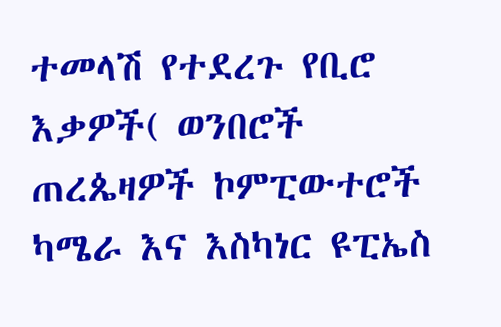ተመላሽ የተደረጉ የቢሮ እቃዎች( ወንበሮች ጠረጴዛዎች ኮምፒውተሮች ካሜራ እና እስካነር ዩፒኤስ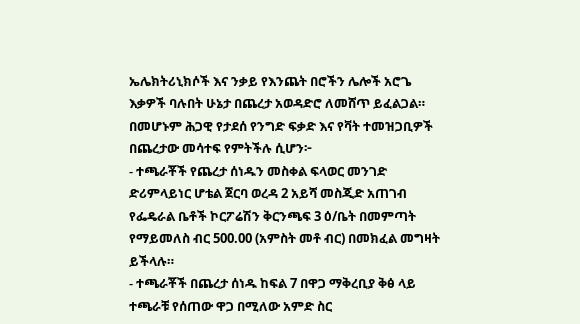ኤሌክትሪኒክሶች እና ንቃይ የእንጨት በሮችን ሌሎች አሮጌ እቃዎች ባሉበት ሁኔታ በጨረታ አወዳድሮ ለመሸጥ ይፈልጋል።
በመሆኑም ሕጋዊ የታደሰ የንግድ ፍቃድ እና የቫት ተመዝጋቢዎች በጨረታው መሳተፍ የምትችሉ ሲሆን፦
- ተጫራቾች የጨረታ ሰነዱን መስቀል ፍላወር መንገድ ድሪምላይነር ሆቴል ጀርባ ወረዳ 2 አይሻ መስጂድ አጠገብ የፌዴራል ቤቶች ኮርፖሬሽን ቅርንጫፍ 3 ዕ/ቤት በመምጣት የማይመለስ ብር 500.00 (አምስት መቶ ብር) በመክፈል መግዛት ይችላሉ።
- ተጫራቾች በጨረታ ሰነዱ ከፍል 7 በዋጋ ማቅረቢያ ቅፅ ላይ ተጫራቹ የሰጠው ዋጋ በሚለው አምድ ስር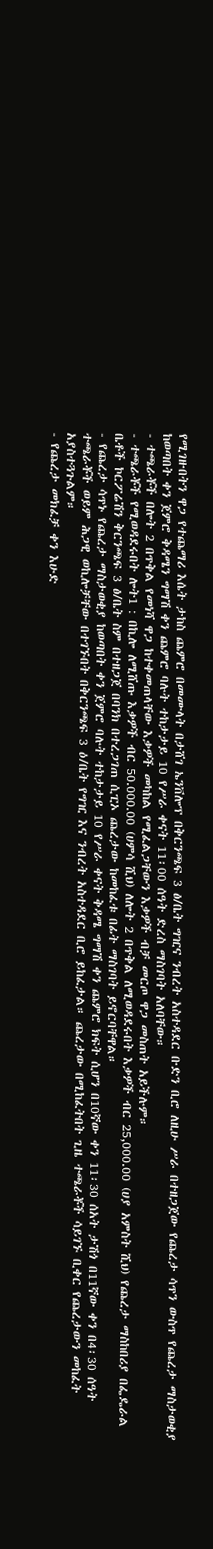የሚገዙበትን ዋጋ የተጨማሪ እሴት ታከስ ጨምሮ በመሙላት በታሸገ ኤንቨሎፕ በቅርንጫፍ 3 ፅ/ቤት ግዢና ንብረት አስተዳደር ቡድን ቢሮ ለዚሁ ሥራ በተዘጋጀው የጨረታ ሳጥን ውስጥ የጨረታ ማስታወቂያ ከወጣበት ቀን ጀምሮ ቅዳሜን ግማሽ ቀን ጨምሮ ባሉት ተከታታይ 10 የሥራ ቀናት 11፡00 ሰዓት ድረስ ማስገባት አለባቸው።
- ተጫራቾች በሎት 2 በጥቅል የመነሻ ዋጋ ከተቀመጠላቸው እቃዎች መካከል የሚፈልጋቸውን እቃዎች ብቻ መርጦ ዋጋ መስጠት አይችሉም።
- ተጫራቾች የሚወዳደሩበት ሎት1 : በኪሎ ለሚሸጡ እቃዎች ብር 50.000.00 (ሀምሳ ሺህ) ለሎት 2 በጥቅል ለሚወዳደሩበት እቃዎች ብር 25,000.00 (ሀያ አምስት ሺህ) የጨረታ ማስከበሪያ በፌዴራል ቤቶች ኮርፖሬሽን ቅርንጫፍ 3 ፅ/ቤት ስም በተዘጋጀ በባንክ በተረጋገጠ ሲፒኦ ጨረታው ከመከፈቱ በፊት ማስገባት ይኖርባቸዋል።
- የጨረታ ሳጥኑ የጨረታ ማስታወቂያ ከወጣበት ቀን ጀምሮ ባሉት ተከታታይ 10 የሥራ ቀናት ቅዳሜ ግማሽ ቀን ጨምሮ ክፍት ሲሆን በ10ኛው ቀን 11፡30 ሰአት ታሽጎ በ11ኛው ቀን በ4፡30 ሰዓት ተጫራቾች ወይም ሕጋዊ ወኪሎቻቸው በተገኙበት በቅርንጫፍ 3 ዕ/ቤት የግዢ እና ንብረት አስተዳደር ቢሮ ይከፈታል። ጨረታው በሚከፈትበት ጊዜ ተጫራቾች ሳይገኙ ቢቀር የጨረታውን መከፈት አያስተጓጉልም።
- የጨረታ መክፈቻ ቀን እሁድ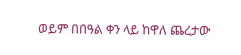ወይም በበዓል ቀን ላይ ከዋለ ጨረታው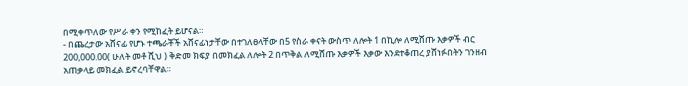በሚቀጥለው የሥራ ቀን የሚከፈት ይሆናል።
- በጨረታው አሸናፊ የሆኑ ተጫራቾች አሸናፊነታቸው በተገለፀላቸው በ5 የስራ ቀናት ውስጥ ለሎት 1 በኪሎ ለሚሸጡ እቃዎች ብር 200,000.00( ሁለት መቶ ሺህ ) ቅድመ ክፍያ በመክፈል ለሎት 2 በጥቅል ለሚሸጡ እቃዎች እቃው እንደተቆጠረ ያሸነፉበትን ገንዘብ አጠቃላይ መክፈል ይኖረባቸዋል።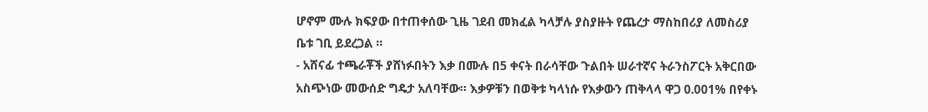ሆኖም ሙሉ ክፍያው በተጠቀሰው ጊዜ ገደብ መክፈል ካላቻሉ ያስያዙት የጨረታ ማስከበሪያ ለመስሪያ ቤቱ ገቢ ይደረጋል ።
- አሸናፊ ተጫራቾች ያሸነፉበትን እቃ በሙሉ በ5 ቀናት በራሳቸው ጉልበት ሠራተኛና ትራንስፖርት አቅርበው አስጭነው መውሰድ ግዴታ አለባቸው። እቃዎቹን በወቅቱ ካላነሱ የእቃውን ጠቅላላ ዋጋ 0.001% በየቀኑ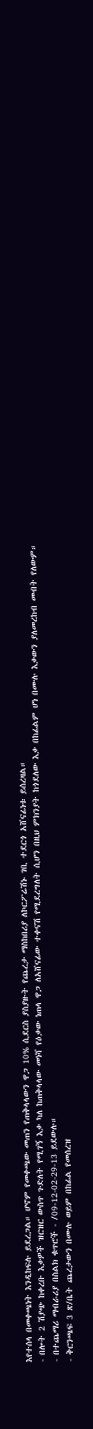እየተሰላ በመቀጫነት እንዲከፍሉ ይደረጋል። ሆኖም የመቀጫው መጠን የጠቅላላውን ዋጋ 10% ሲደርስ ያስያዙት የጨረታ ማስከበሪያ ለኮርፖሬሽኑ ገቢ ተደርጎ አሸናፊነቱ ይሰረዛል።
- በሎት 2 ሽያጭ ከቀረቡ እቃዎች ዝርዝር ውስጥ ጉድለት የሚገኝ እቃ ካለ ከጠቅላላው መነሻ የዕቃው ነጠላ ዋጋ ለአሸናፊው ተቀናሽ የሚደረግለት ሲሆን በዚህ ምክንያት ከጎደለው እቃ በከፊልም ሆነ በሙሉ እቃውን ያለመረከብ መብት የለውም።
- በተጨማሪ ማብራሪያ በስልክ ቁጥሮች - /09-12-02-29-13 ይደውሉ።
- ቅርንጫፍ 3 ጽ/ቤት ጨረታውን በሙሉ ወይም በከፊል የመሰረዝ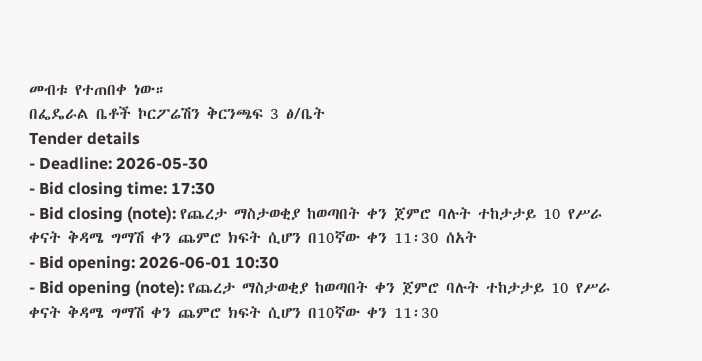መብቱ የተጠበቀ ነው።
በፌዴራል ቤቶች ኮርፖሬሽን ቅርንጫፍ 3 ፅ/ቤት
Tender details
- Deadline: 2026-05-30
- Bid closing time: 17:30
- Bid closing (note): የጨረታ ማስታወቂያ ከወጣበት ቀን ጀምሮ ባሉት ተከታታይ 10 የሥራ ቀናት ቅዳሜ ግማሽ ቀን ጨምሮ ክፍት ሲሆን በ10ኛው ቀን 11፡30 ሰአት
- Bid opening: 2026-06-01 10:30
- Bid opening (note): የጨረታ ማስታወቂያ ከወጣበት ቀን ጀምሮ ባሉት ተከታታይ 10 የሥራ ቀናት ቅዳሜ ግማሽ ቀን ጨምሮ ክፍት ሲሆን በ10ኛው ቀን 11፡30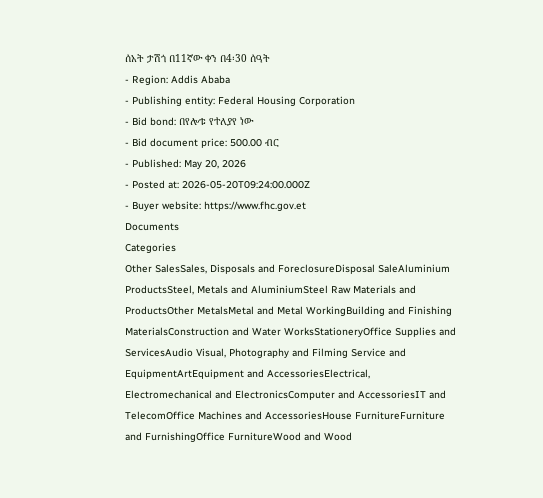ሰአት ታሽጎ በ11ኛው ቀን በ4፡30 ሰዓት
- Region: Addis Ababa
- Publishing entity: Federal Housing Corporation
- Bid bond: በየሎቱ የተለያየ ነው
- Bid document price: 500.00 ብር
- Published: May 20, 2026
- Posted at: 2026-05-20T09:24:00.000Z
- Buyer website: https://www.fhc.gov.et
Documents
Categories
Other SalesSales, Disposals and ForeclosureDisposal SaleAluminium ProductsSteel, Metals and AluminiumSteel Raw Materials and ProductsOther MetalsMetal and Metal WorkingBuilding and Finishing MaterialsConstruction and Water WorksStationeryOffice Supplies and ServicesAudio Visual, Photography and Filming Service and EquipmentArtEquipment and AccessoriesElectrical, Electromechanical and ElectronicsComputer and AccessoriesIT and TelecomOffice Machines and AccessoriesHouse FurnitureFurniture and FurnishingOffice FurnitureWood and Wood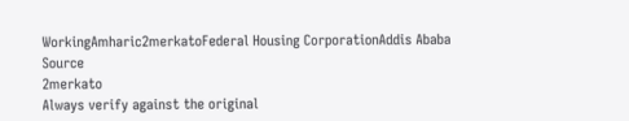WorkingAmharic2merkatoFederal Housing CorporationAddis Ababa
Source
2merkato
Always verify against the original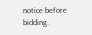notice before bidding.